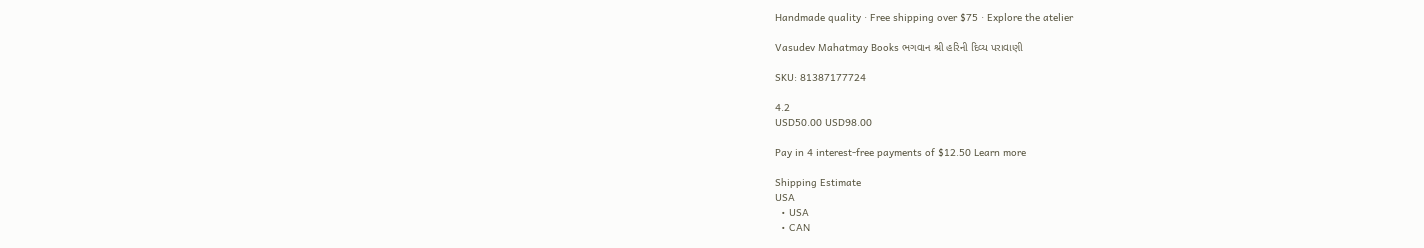Handmade quality · Free shipping over $75 · Explore the atelier

Vasudev Mahatmay Books ભગવાન શ્રી હરિની દિવ્ય પરાવાણી

SKU: 81387177724

4.2
USD50.00 USD98.00

Pay in 4 interest-free payments of $12.50 Learn more

Shipping Estimate
USA
  • USA
  • CAN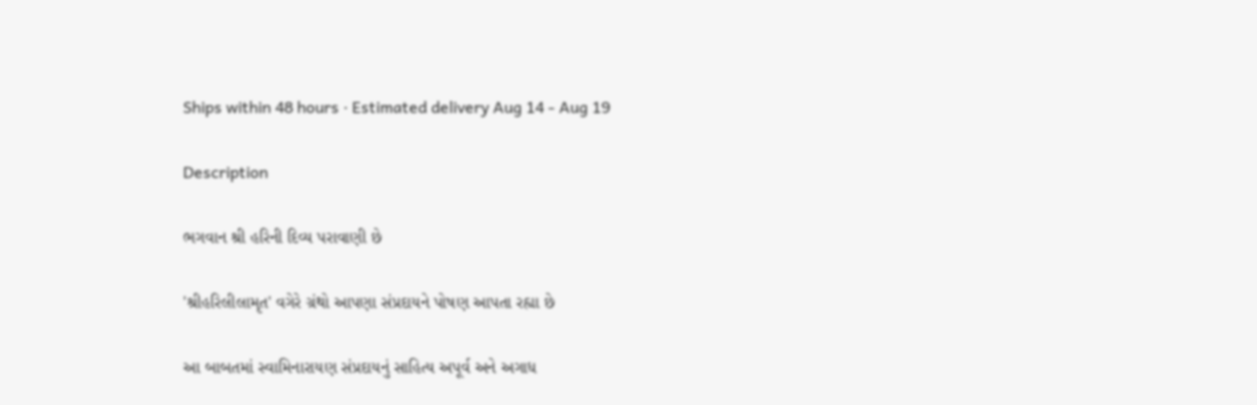Ships within 48 hours · Estimated delivery Aug 14 - Aug 19

Description

ભગવાન શ્રી હરિની દિવ્ય પરાવાણી છે

'શ્રીહરિલીલામૃત' વગેરે ગ્રંથો આપણા સંપ્રદાયને પોષણ આપતા રહ્યા છે

આ બાબતમાં સ્વામિનારાયણ સંપ્રદાયનું સાહિત્ય અપૂર્વ અને અગાધ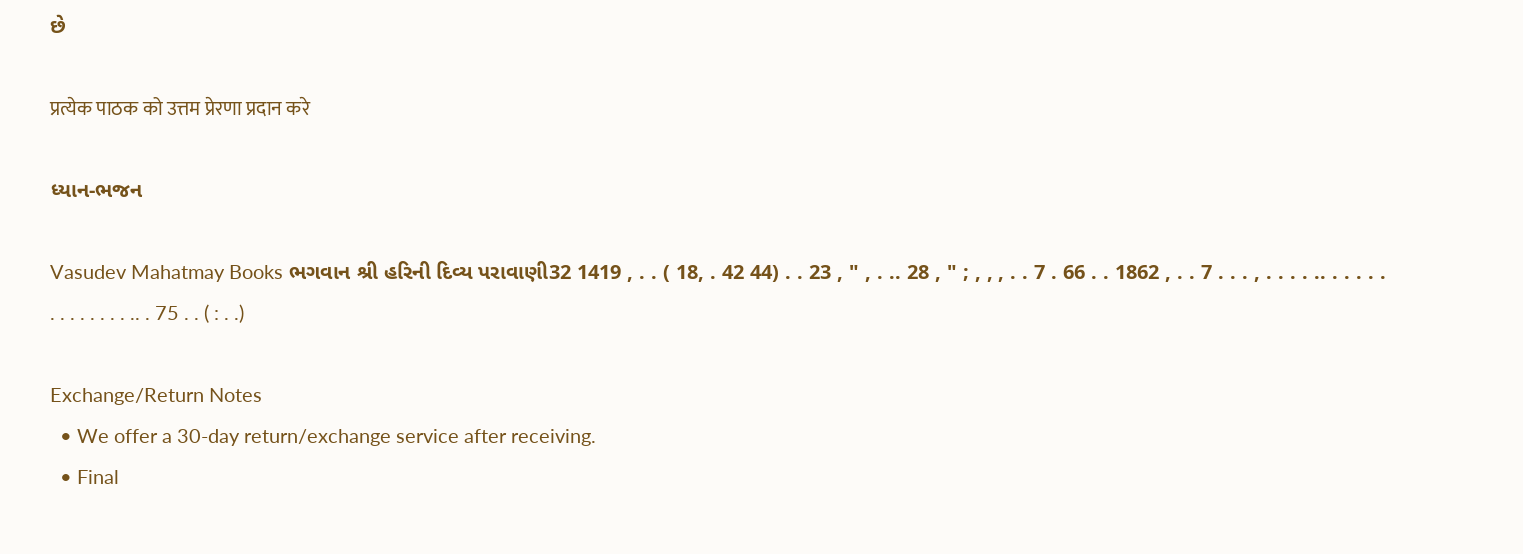છે

प्रत्येक पाठक को उत्तम प्रेरणा प्रदान करे

ધ્યાન-ભજન

Vasudev Mahatmay Books ભગવાન શ્રી હરિની દિવ્ય પરાવાણી32 1419 , . . ( 18, . 42 44) . . 23 , " , . .. 28 , " ; , , , . . 7 . 66 . . 1862 , . . 7 . . . , . . . . .. . . . . . . . . . . . . . .. . 75 . . ( : . .)

Exchange/Return Notes
  • We offer a 30-day return/exchange service after receiving.
  • Final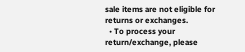sale items are not eligible for returns or exchanges.
  • To process your return/exchange, please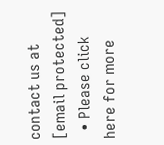contact us at [email protected]
  • Please click here for more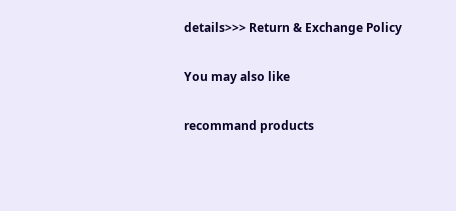details>>> Return & Exchange Policy

You may also like

recommand products